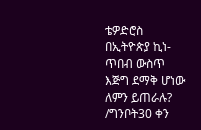ቴዎድሮስ በኢትዮጵያ ኪነ-ጥበብ ውስጥ እጅግ ደማቅ ሆነው ለምን ይጠራሉ? /ግንቦት30 ቀን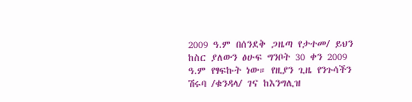2009 ዓ.ም በሰንደቅ ጋዜጣ የታተመ/ ይህን ከስር ያለውን ፅሁፍ ግንቦት 30 ቀን 2009 ዓ.ም የፃፍኩት ነው። የዚያን ጊዜ የንጉሳችን ሽሩባ /ቁንዳላ/ ገና ከእንግሊዝ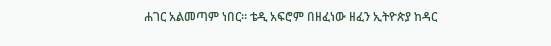ሐገር አልመጣም ነበር። ቴዲ አፍሮም በዘፈነው ዘፈን ኢትዮጵያ ከዳር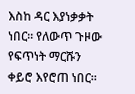እስከ ዳር እያነቃቃት ነበር። የለውጥ ጉዞው የፍጥነት ማርሹን ቀይሮ እየሮጠ ነበር።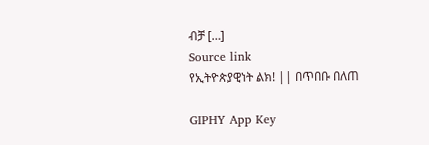ብቻ […]
Source link
የኢትዮጵያዊነት ልክ! || በጥበቡ በለጠ

GIPHY App Key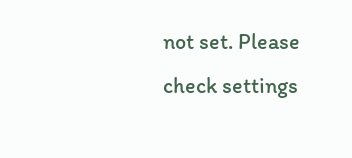not set. Please check settings